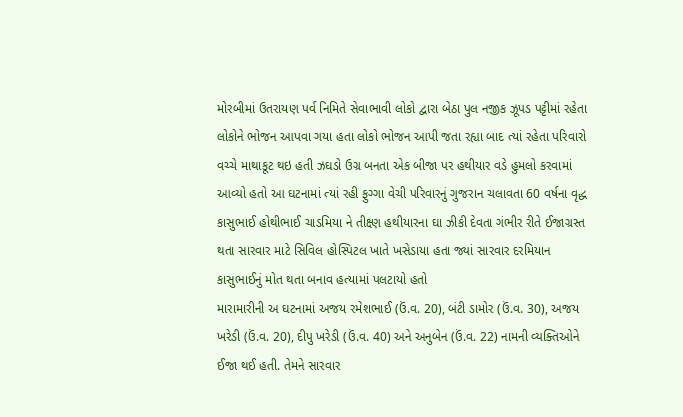મોરબીમાં ઉતરાયણ પર્વ નિમિતે સેવાભાવી લોકો દ્વારા બેઠા પુલ નજીક ઝૂપડ પટ્ટીમાં રહેતા લોકોને ભોજન આપવા ગયા હતા લોકો ભોજન આપી જતા રહ્યા બાદ ત્યાં રહેતા પરિવારો વચ્ચે માથાકૂટ થઇ હતી ઝઘડો ઉગ્ર બનતા એક બીજા પર હથીયાર વડે હુમલો કરવામાં આવ્યો હતો આ ઘટનામાં ત્યાં રહી ફુગ્ગા વેચી પરિવારનું ગુજરાન ચલાવતા 60 વર્ષના વૃદ્ધ કાસુભાઈ હોથીભાઈ ચાડમિયા ને તીક્ષ્ણ હથીયારના ઘા ઝીકી દેવતા ગંભીર રીતે ઈજાગ્રસ્ત થતા સારવાર માટે સિવિલ હોસ્પિટલ ખાતે ખસેડાયા હતા જ્યાં સારવાર દરમિયાન કાસુભાઈનું મોત થતા બનાવ હત્યામાં પલટાયો હતો
મારામારીની અ ઘટનામાં અજય રમેશભાઈ (ઉં.વ. 20), બંટી ડામોર (ઉં.વ. 30), અજય ખરેડી (ઉં.વ. 20), દીપુ ખરેડી (ઉં.વ. 40) અને અનુબેન (ઉં.વ. 22) નામની વ્યક્તિઓને ઈજા થઈ હતી. તેમને સારવાર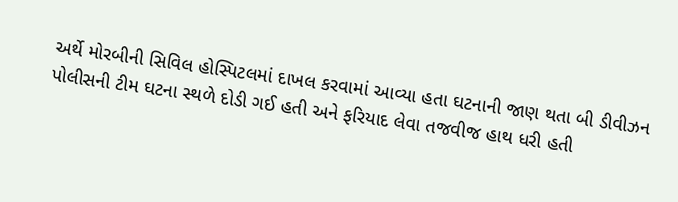અર્થે મોરબીની સિવિલ હોસ્પિટલમાં દાખલ કરવામાં આવ્યા હતા ઘટનાની જાણ થતા બી ડીવીઝન પોલીસની ટીમ ઘટના સ્થળે દોડી ગઈ હતી અને ફરિયાદ લેવા તજવીજ હાથ ધરી હતી